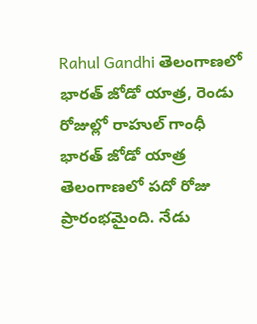Rahul Gandhi తెలంగాణలో భారత్ జోడో యాత్ర, రెండు రోజుల్లో రాహుల్ గాంధీ భారత్ జోడో యాత్ర తెలంగాణలో పదో రోజు ప్రారంభమైంది. నేడు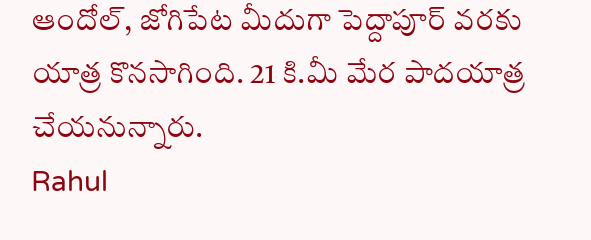ఆందోల్, జోగిపేట మీదుగా పెద్దాపూర్ వరకు యాత్ర కొనసాగింది. 21 కి.మీ మేర పాదయాత్ర చేయనున్నారు.
Rahul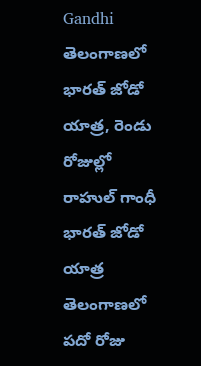Gandhi తెలంగాణలో భారత్ జోడో యాత్ర, రెండు రోజుల్లో రాహుల్ గాంధీ భారత్ జోడో యాత్ర తెలంగాణలో పదో రోజు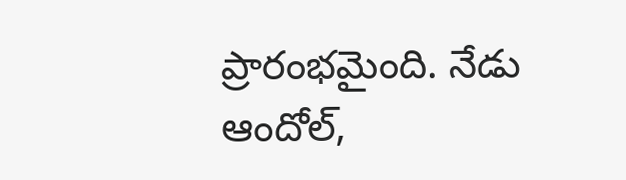ప్రారంభమైంది. నేడు ఆందోల్,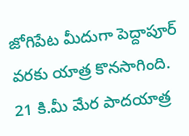జోగిపేట మీదుగా పెద్దాపూర్ వరకు యాత్ర కొనసాగింది. 21 కి.మీ మేర పాదయాత్ర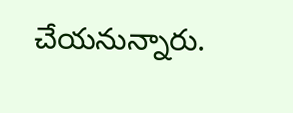చేయనున్నారు.